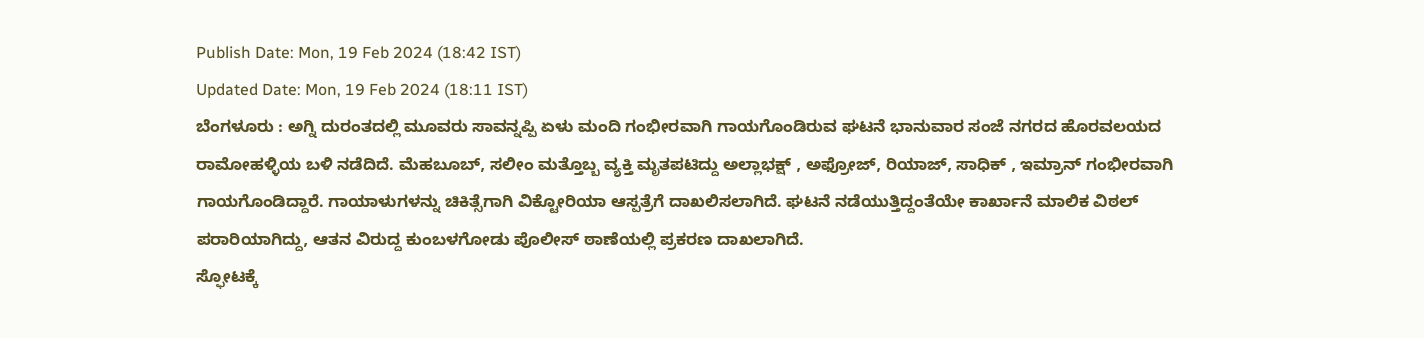Publish Date: Mon, 19 Feb 2024 (18:42 IST)
Updated Date: Mon, 19 Feb 2024 (18:11 IST)
ಬೆಂಗಳೂರು : ಅಗ್ನಿ ದುರಂತದಲ್ಲಿ ಮೂವರು ಸಾವನ್ನಪ್ಪಿ ಏಳು ಮಂದಿ ಗಂಭೀರವಾಗಿ ಗಾಯಗೊಂಡಿರುವ ಘಟನೆ ಭಾನುವಾರ ಸಂಜೆ ನಗರದ ಹೊರವಲಯದ ರಾಮೋಹಳ್ಳಿಯ ಬಳಿ ನಡೆದಿದೆ. ಮೆಹಬೂಬ್, ಸಲೀಂ ಮತ್ತೊಬ್ಬ ವ್ಯಕ್ತಿ ಮೃತಪಟಿದ್ದು ಅಲ್ಲಾಭಕ್ಷ್ , ಅಫ್ರೋಜ್, ರಿಯಾಜ್, ಸಾಧಿಕ್ , ಇಮ್ರಾನ್ ಗಂಭೀರವಾಗಿ ಗಾಯಗೊಂಡಿದ್ದಾರೆ. ಗಾಯಾಳುಗಳನ್ನು ಚಿಕಿತ್ಸೆಗಾಗಿ ವಿಕ್ಟೋರಿಯಾ ಆಸ್ಪತ್ರೆಗೆ ದಾಖಲಿಸಲಾಗಿದೆ. ಘಟನೆ ನಡೆಯುತ್ತಿದ್ದಂತೆಯೇ ಕಾರ್ಖಾನೆ ಮಾಲಿಕ ವಿಠಲ್ ಪರಾರಿಯಾಗಿದ್ದು, ಆತನ ವಿರುದ್ದ ಕುಂಬಳಗೋಡು ಪೊಲೀಸ್ ಠಾಣೆಯಲ್ಲಿ ಪ್ರಕರಣ ದಾಖಲಾಗಿದೆ.
ಸ್ಫೋಟಕ್ಕೆ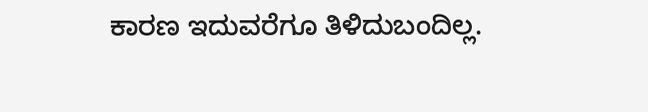ಕಾರಣ ಇದುವರೆಗೂ ತಿಳಿದುಬಂದಿಲ್ಲ.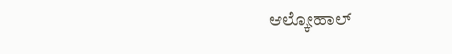ಆಲ್ಕೋಹಾಲ್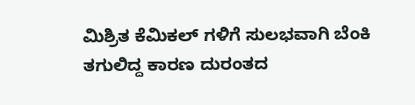ಮಿಶ್ರಿತ ಕೆಮಿಕಲ್ ಗಳಿಗೆ ಸುಲಭವಾಗಿ ಬೆಂಕಿ ತಗುಲಿದ್ದ ಕಾರಣ ದುರಂತದ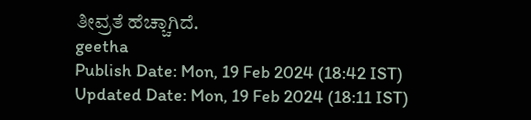ತೀವ್ರತೆ ಹೆಚ್ಚಾಗಿದೆ.
geetha
Publish Date: Mon, 19 Feb 2024 (18:42 IST)
Updated Date: Mon, 19 Feb 2024 (18:11 IST)